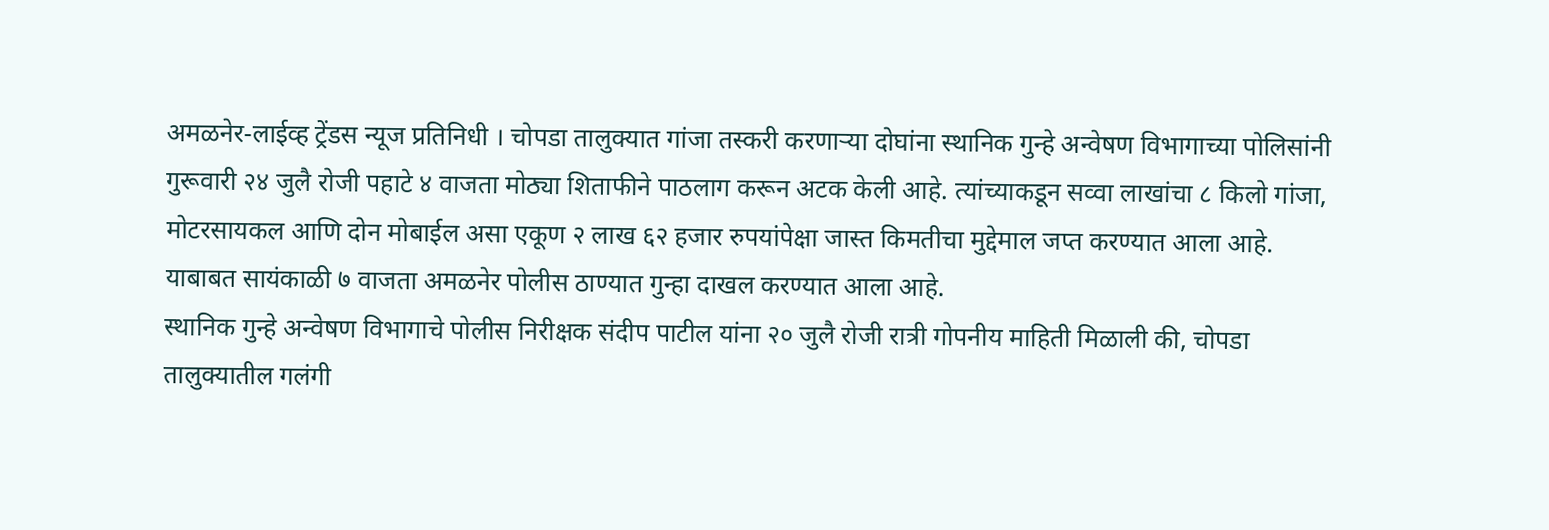अमळनेर-लाईव्ह ट्रेंडस न्यूज प्रतिनिधी । चोपडा तालुक्यात गांजा तस्करी करणाऱ्या दोघांना स्थानिक गुन्हे अन्वेषण विभागाच्या पोलिसांनी गुरूवारी २४ जुलै रोजी पहाटे ४ वाजता मोठ्या शिताफीने पाठलाग करून अटक केली आहे. त्यांच्याकडून सव्वा लाखांचा ८ किलो गांजा, मोटरसायकल आणि दोन मोबाईल असा एकूण २ लाख ६२ हजार रुपयांपेक्षा जास्त किमतीचा मुद्देमाल जप्त करण्यात आला आहे. याबाबत सायंकाळी ७ वाजता अमळनेर पोलीस ठाण्यात गुन्हा दाखल करण्यात आला आहे.
स्थानिक गुन्हे अन्वेषण विभागाचे पोलीस निरीक्षक संदीप पाटील यांना २० जुलै रोजी रात्री गोपनीय माहिती मिळाली की, चोपडा तालुक्यातील गलंगी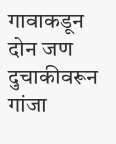गावाकडून दोन जण दुचाकीवरून गांजा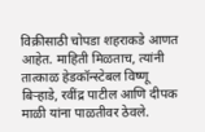विक्रीसाठी चोपडा शहराकडे आणत आहेत. माहिती मिळताच, त्यांनी तात्काळ हेडकॉन्स्टेबल विष्णू बिऱ्हाडे, रवींद्र पाटील आणि दीपक माळी यांना पाळतीवर ठेवले.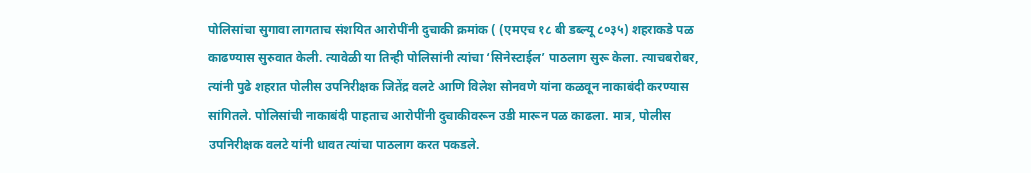पोलिसांचा सुगावा लागताच संशयित आरोपींनी दुचाकी क्रमांक ( (एमएच १८ बी डब्ल्यू ८०३५) शहराकडे पळ काढण्यास सुरुवात केली. त्यावेळी या तिन्ही पोलिसांनी त्यांचा ‘सिनेस्टाईल’ पाठलाग सुरू केला. त्याचबरोबर, त्यांनी पुढे शहरात पोलीस उपनिरीक्षक जितेंद्र वलटे आणि विलेश सोनवणे यांना कळवून नाकाबंदी करण्यास सांगितले. पोलिसांची नाकाबंदी पाहताच आरोपींनी दुचाकीवरून उडी मारून पळ काढला. मात्र, पोलीस उपनिरीक्षक वलटे यांनी धावत त्यांचा पाठलाग करत पकडले.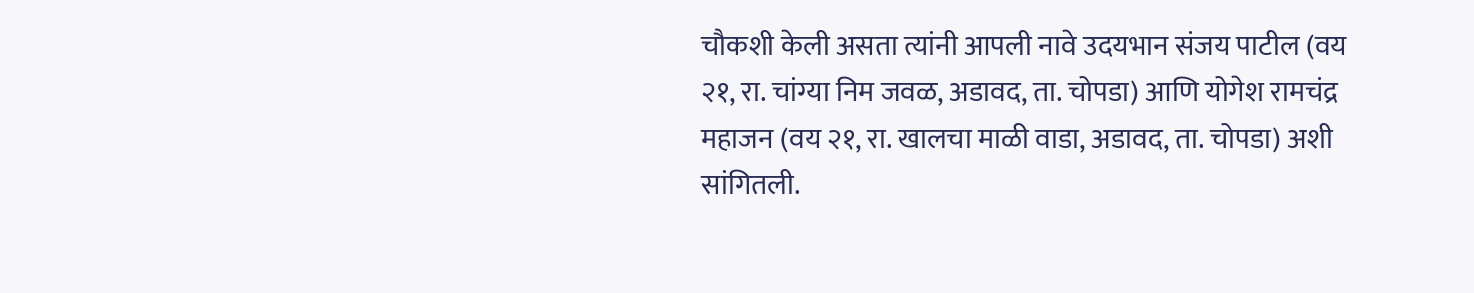चौकशी केली असता त्यांनी आपली नावे उदयभान संजय पाटील (वय २१, रा. चांग्या निम जवळ, अडावद, ता. चोपडा) आणि योगेश रामचंद्र महाजन (वय २१, रा. खालचा माळी वाडा, अडावद, ता. चोपडा) अशी सांगितली.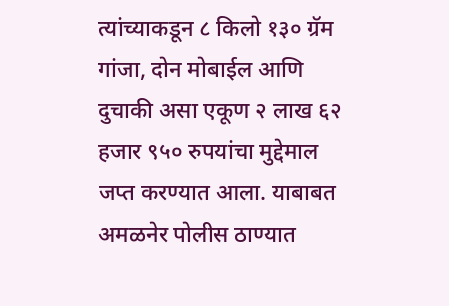त्यांच्याकडून ८ किलो १३० ग्रॅम गांजा, दोन मोबाईल आणि दुचाकी असा एकूण २ लाख ६२ हजार ९५० रुपयांचा मुद्देमाल जप्त करण्यात आला. याबाबत अमळनेर पोलीस ठाण्यात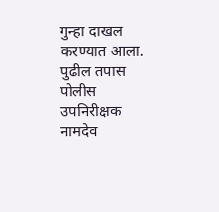गुन्हा दाखल करण्यात आला. पुढील तपास पोलीस उपनिरीक्षक नामदेव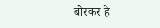बोरकर हे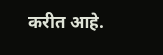करीत आहे.